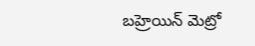బహ్రెయిన్ మెట్రో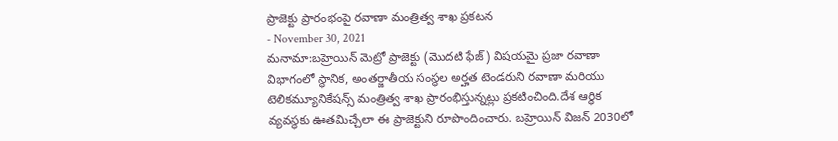ప్రాజెక్టు ప్రారంభంపై రవాణా మంత్రిత్వ శాఖ ప్రకటన
- November 30, 2021
మనామా:బహ్రెయిన్ మెట్రో ప్రాజెక్టు (మొదటి ఫేజ్) విషయమై ప్రజా రవాణా విభాగంలో స్థానిక, అంతర్జాతీయ సంస్థల అర్హత టెండరుని రవాణా మరియు టెలికమ్యూనికేషన్స్ మంత్రిత్వ శాఖ ప్రారంభిస్తున్నట్లు ప్రకటించింది.దేశ ఆర్థిక వ్యవస్థకు ఊతమిచ్చేలా ఈ ప్రాజెక్టుని రూపొందించారు. బహ్రెయిన్ విజన్ 2030లో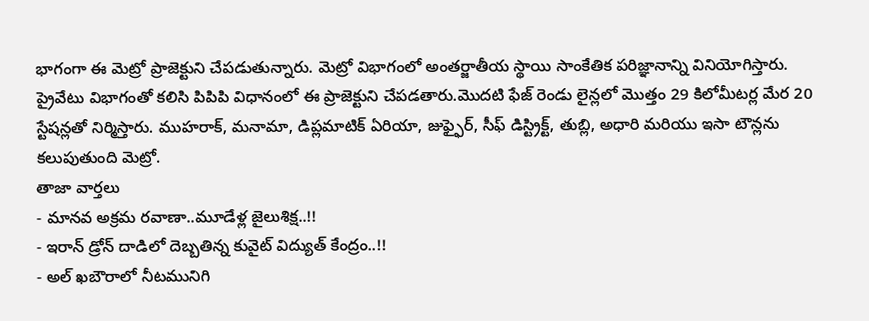భాగంగా ఈ మెట్రో ప్రాజెక్టుని చేపడుతున్నారు. మెట్రో విభాగంలో అంతర్జాతీయ స్థాయి సాంకేతిక పరిజ్ఞానాన్ని వినియోగిస్తారు. ప్రైవేటు విభాగంతో కలిసి పిపిపి విధానంలో ఈ ప్రాజెక్టుని చేపడతారు.మొదటి ఫేజ్ రెండు లైన్లలో మొత్తం 29 కిలోమీటర్ల మేర 20 స్టేషన్లతో నిర్మిస్తారు. ముహరాక్, మనామా, డిప్లమాటిక్ ఏరియా, జుఫ్ఫైర్, సీఫ్ డిస్ట్రిక్ట్, తుబ్లి, అధారి మరియు ఇసా టౌన్లను కలుపుతుంది మెట్రో.
తాజా వార్తలు
- మానవ అక్రమ రవాణా..మూడేళ్ల జైలుశిక్ష..!!
- ఇరాన్ డ్రోన్ దాడిలో దెబ్బతిన్న కువైట్ విద్యుత్ కేంద్రం..!!
- అల్ ఖబౌరాలో నీటమునిగి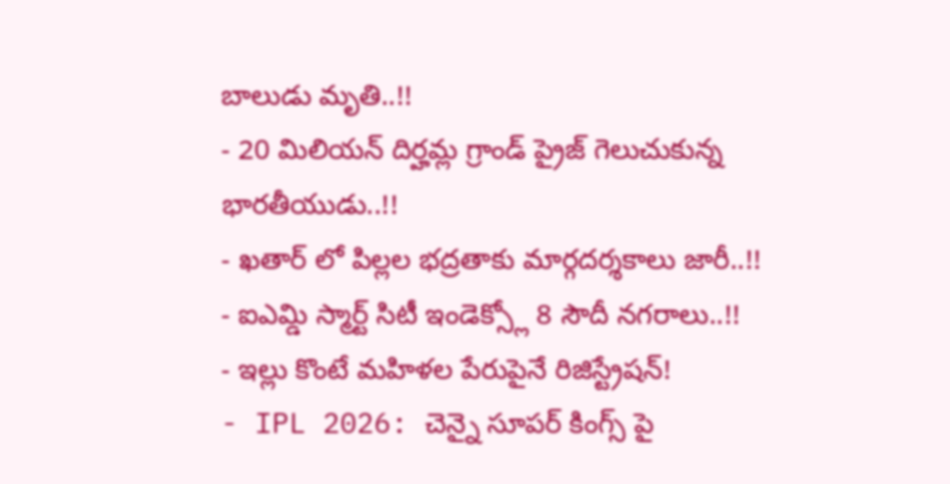బాలుడు మృతి..!!
- 20 మిలియన్ దిర్హమ్ల గ్రాండ్ ప్రైజ్ గెలుచుకున్న భారతీయుడు..!!
- ఖతార్ లో పిల్లల భద్రతాకు మార్గదర్శకాలు జారీ..!!
- ఐఎమ్డి స్మార్ట్ సిటీ ఇండెక్స్లో 8 సౌదీ నగరాలు..!!
- ఇల్లు కొంటే మహిళల పేరుపైనే రిజిస్ట్రేషన్!
- IPL 2026: చెన్నై సూపర్ కింగ్స్ పై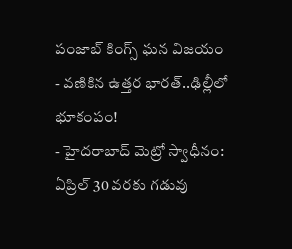పంజాబ్ కింగ్స్ ఘన విజయం
- వణికిన ఉత్తర భారత్..ఢిల్లీలో భూకంపం!
- హైదరాబాద్ మెట్రో స్వాధీనం: ఏప్రిల్ 30 వరకు గడువు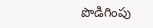పొడిగింపు